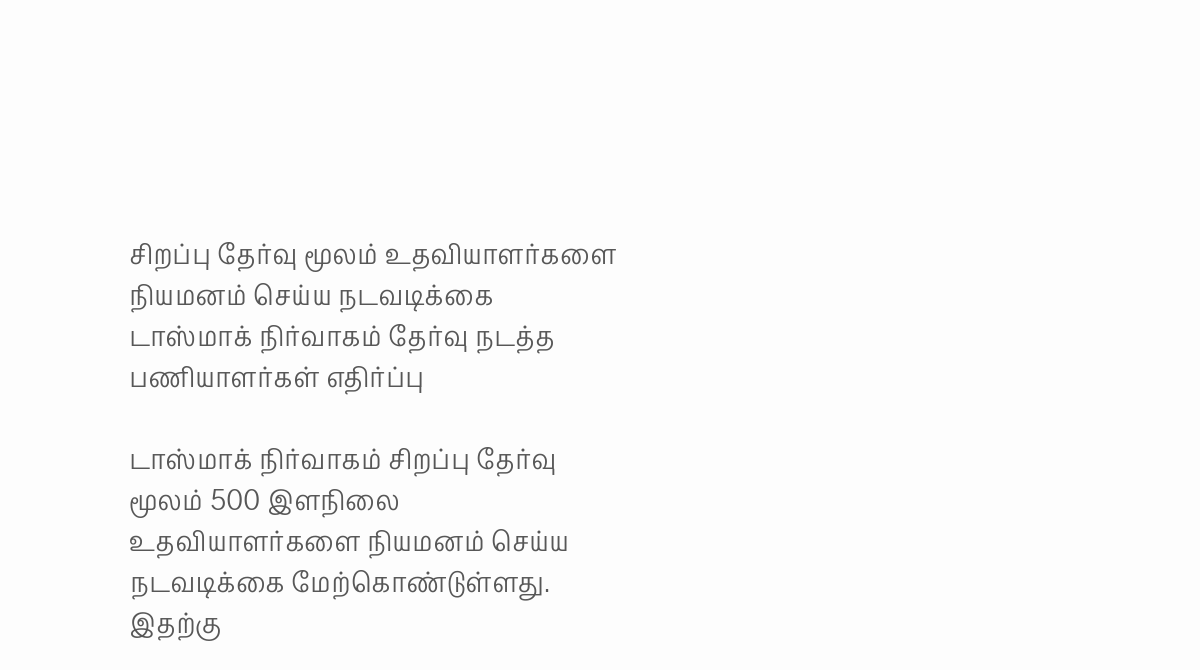சிறப்பு தேர்வு மூலம் உதவியாளர்களை நியமனம் செய்ய நடவடிக்கை டாஸ்மாக் நிர்வாகம் தேர்வு நடத்த பணியாளர்கள் எதிர்ப்பு

டாஸ்மாக் நிர்வாகம் சிறப்பு தேர்வு மூலம் 500 இளநிலை உதவியாளர்களை நியமனம் செய்ய நடவடிக்கை மேற்கொண்டுள்ளது. இதற்கு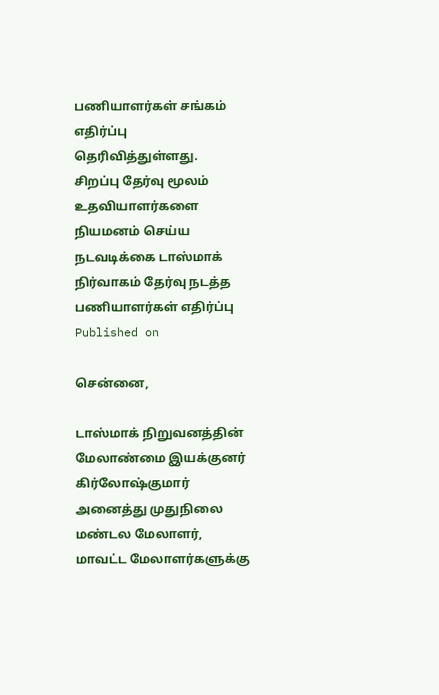பணியாளர்கள் சங்கம் எதிர்ப்பு தெரிவித்துள்ளது.
சிறப்பு தேர்வு மூலம் உதவியாளர்களை நியமனம் செய்ய நடவடிக்கை டாஸ்மாக் நிர்வாகம் தேர்வு நடத்த பணியாளர்கள் எதிர்ப்பு
Published on

சென்னை,

டாஸ்மாக் நிறுவனத்தின் மேலாண்மை இயக்குனர் கிர்லோஷ்குமார் அனைத்து முதுநிலை மண்டல மேலாளர், மாவட்ட மேலாளர்களுக்கு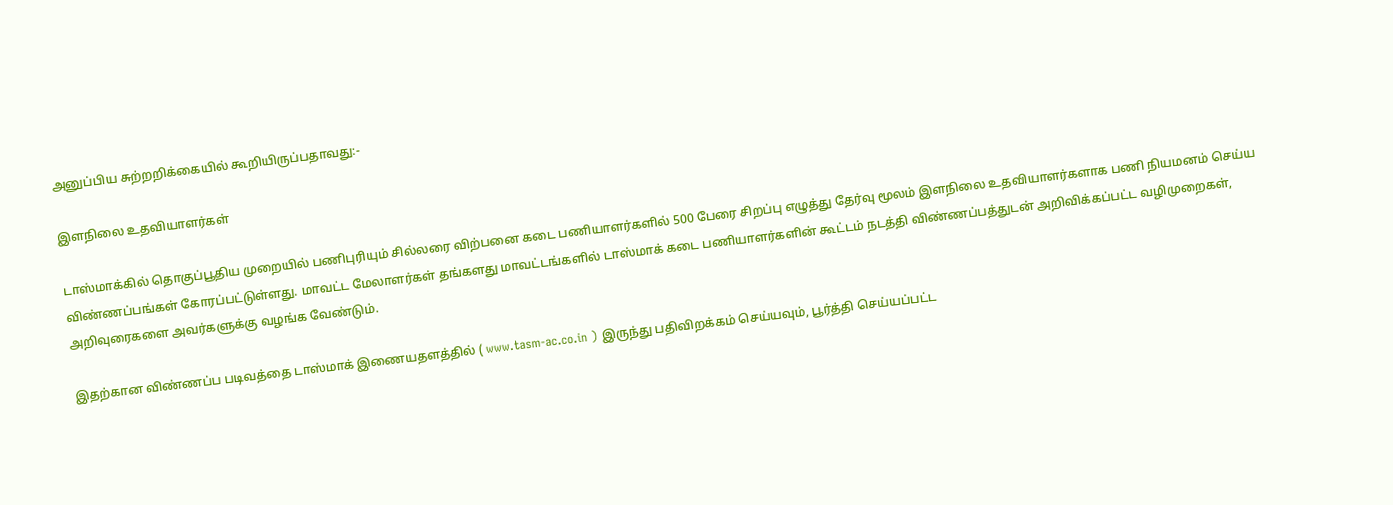அனுப்பிய சுற்றறிக்கையில் கூறியிருப்பதாவது:-

இளநிலை உதவியாளர்கள்

டாஸ்மாக்கில் தொகுப்பூதிய முறையில் பணிபுரியும் சில்லரை விற்பனை கடை பணியாளர்களில் 500 பேரை சிறப்பு எழுத்து தேர்வு மூலம் இளநிலை உதவியாளர்களாக பணி நியமனம் செய்ய விண்ணப்பங்கள் கோரப்பட்டுள்ளது. மாவட்ட மேலாளர்கள் தங்களது மாவட்டங்களில் டாஸ்மாக் கடை பணியாளர்களின் கூட்டம் நடத்தி விண்ணப்பத்துடன் அறிவிக்கப்பட்ட வழிமுறைகள், அறிவுரைகளை அவர்களுக்கு வழங்க வேண்டும்.

இதற்கான விண்ணப்ப படிவத்தை டாஸ்மாக் இணையதளத்தில் ( www.tasm-ac.co.in ) இருந்து பதிவிறக்கம் செய்யவும், பூர்த்தி செய்யப்பட்ட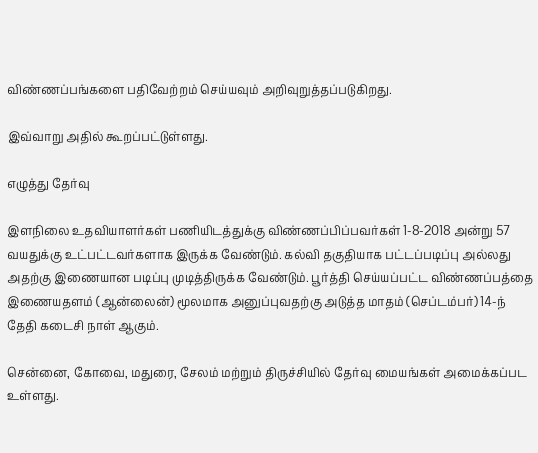விண்ணப்பங்களை பதிவேற்றம் செய்யவும் அறிவுறுத்தப்படுகிறது.

இவ்வாறு அதில் கூறப்பட்டுள்ளது.

எழுத்து தேர்வு

இளநிலை உதவியாளர்கள் பணியிடத்துக்கு விண்ணப்பிப்பவர்கள் 1-8-2018 அன்று 57 வயதுக்கு உட்பட்டவர்களாக இருக்க வேண்டும். கல்வி தகுதியாக பட்டப்படிப்பு அல்லது அதற்கு இணையான படிப்பு முடித்திருக்க வேண்டும். பூர்த்தி செய்யப்பட்ட விண்ணப்பத்தை இணையதளம் (ஆன்லைன்) மூலமாக அனுப்புவதற்கு அடுத்த மாதம் (செப்டம்பர்) 14-ந் தேதி கடைசி நாள் ஆகும்.

சென்னை, கோவை, மதுரை, சேலம் மற்றும் திருச்சியில் தேர்வு மையங்கள் அமைக்கப்பட உள்ளது.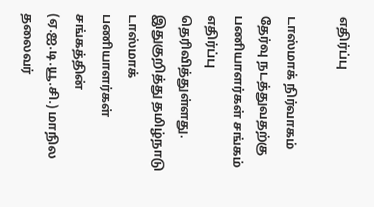எதிர்ப்பு

டாஸ்மாக் நிர்வாகம் தேர்வு நடத்துவதற்கு பணியாளர்கள் சங்கம் எதிர்ப்பு தெரிவித்துள்ளது. இதுகுறித்து தமிழ்நாடு டாஸ்மாக் பணியாளர்கள் சங்கத்தின் (ஏ.ஐ.டி.யூ.சி.) மாநில தலைவர்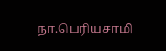நா.பெரியசாமி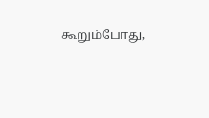கூறும்போது,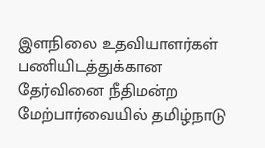இளநிலை உதவியாளர்கள் பணியிடத்துக்கான தேர்வினை நீதிமன்ற மேற்பார்வையில் தமிழ்நாடு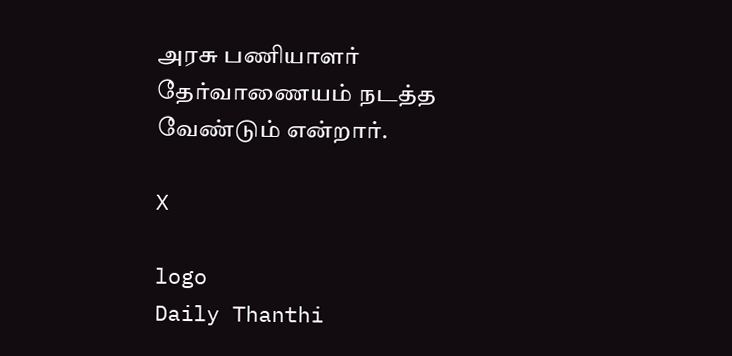அரசு பணியாளர் தேர்வாணையம் நடத்த வேண்டும் என்றார்.

X

logo
Daily Thanthi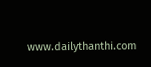www.dailythanthi.com